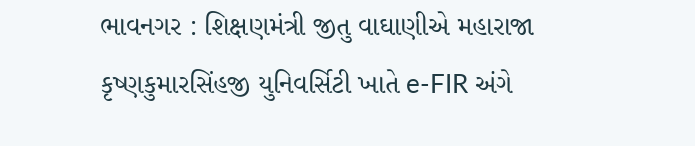ભાવનગર : શિક્ષણમંત્રી જીતુ વાઘાણીએ મહારાજા કૃષ્ણકુમારસિંહજી યુનિવર્સિટી ખાતે e-FIR અંગે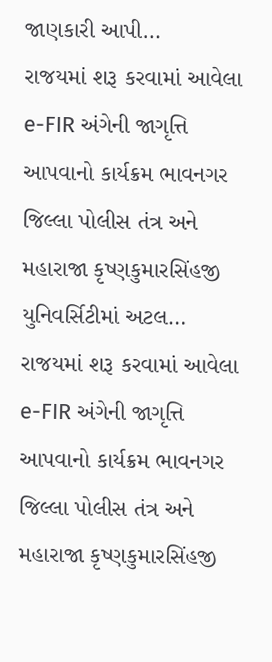જાણકારી આપી…
રાજયમાં શરૂ કરવામાં આવેલા e-FIR અંગેની જાગૃત્તિ આપવાનો કાર્યક્રમ ભાવનગર જિલ્લા પોલીસ તંત્ર અને મહારાજા કૃષ્ણકુમારસિંહજી યુનિવર્સિટીમાં અટલ…
રાજયમાં શરૂ કરવામાં આવેલા e-FIR અંગેની જાગૃત્તિ આપવાનો કાર્યક્રમ ભાવનગર જિલ્લા પોલીસ તંત્ર અને મહારાજા કૃષ્ણકુમારસિંહજી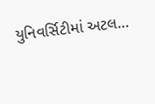યુનિવર્સિટીમાં અટલ…